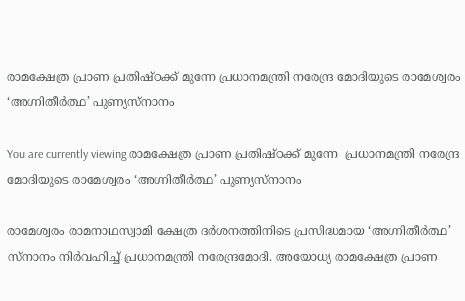രാമക്ഷേത്ര പ്രാണ പ്രതിഷ്‌ഠക്ക് മുന്നേ പ്രധാനമന്ത്രി നരേന്ദ്ര മോദിയുടെ രാമേശ്വരം ‘അഗ്നിതീര്‍ത്ഥ’ പുണ്യസ്‌നാനം

You are currently viewing രാമക്ഷേത്ര പ്രാണ പ്രതിഷ്‌ഠക്ക് മുന്നേ  പ്രധാനമന്ത്രി നരേന്ദ്ര മോദിയുടെ രാമേശ്വരം ‘അഗ്നിതീര്‍ത്ഥ’ പുണ്യസ്‌നാനം

രാമേശ്വരം രാമനാഥസ്വാമി ക്ഷേത്ര ദര്‍ശനത്തിനിടെ പ്രസിദ്ധമായ ‘അഗ്നിതീര്‍ത്ഥ’ സ്‌നാനം നിര്‍വഹിച്ച് പ്രധാനമന്ത്രി നരേന്ദ്രമോദി. അയോധ്യ രാമക്ഷേത്ര പ്രാണ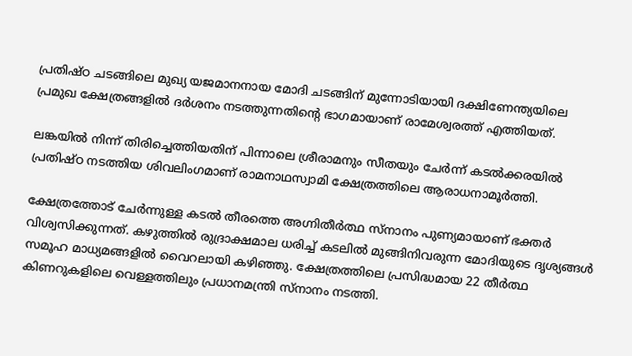പ്രതിഷ്‌ഠ ചടങ്ങിലെ മുഖ്യ യജമാനനായ മോദി ചടങ്ങിന് മുന്നോടിയായി ദക്ഷിണേന്ത്യയിലെ പ്രമുഖ ക്ഷേത്രങ്ങളില്‍ ദര്‍ശനം നടത്തുന്നതിന്‍റെ ഭാഗമായാണ് രാമേശ്വരത്ത് എത്തിയത്.

ലങ്കയില്‍ നിന്ന് തിരിച്ചെത്തിയതിന് പിന്നാലെ ശ്രീരാമനും സീതയും ചേര്‍ന്ന് കടല്‍ക്കരയില്‍ പ്രതിഷ്‌ഠ നടത്തിയ ശിവലിംഗമാണ് രാമനാഥസ്വാമി ക്ഷേത്രത്തിലെ ആരാധനാമൂര്‍ത്തി.

ക്ഷേത്രത്തോട് ചേര്‍ന്നുള്ള കടല്‍ തീരത്തെ അഗ്നിതീര്‍ത്ഥ സ്‌നാനം പുണ്യമായാണ് ഭക്തര്‍ വിശ്വസിക്കുന്നത്. കഴുത്തില്‍ രുദ്രാക്ഷമാല ധരിച്ച് കടലില്‍ മുങ്ങിനിവരുന്ന മോദിയുടെ ദൃശ്യങ്ങള്‍ സമൂഹ മാധ്യമങ്ങളില്‍ വൈറലായി കഴിഞ്ഞു. ക്ഷേത്രത്തിലെ പ്രസിദ്ധമായ 22 തീര്‍ത്ഥ കിണറുകളിലെ വെള്ളത്തിലും പ്രധാനമന്ത്രി സ്‌നാനം നടത്തി.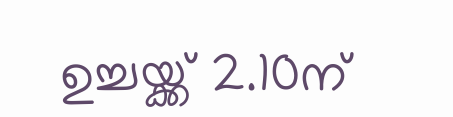ഉച്ചയ്ക്ക് 2.10ന്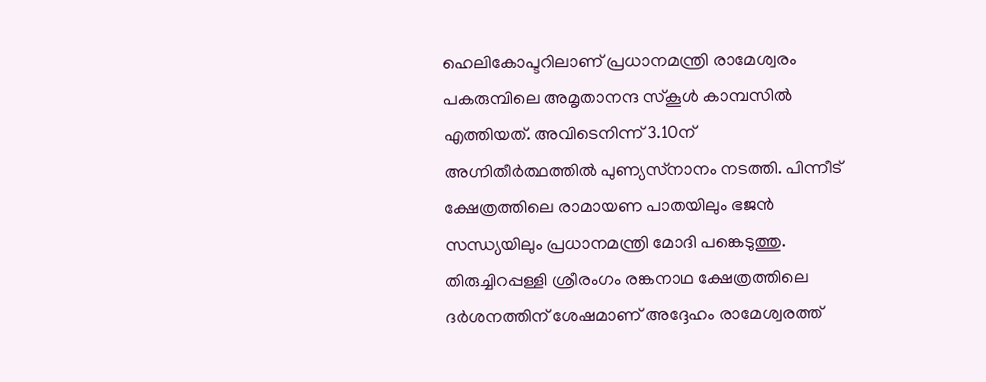ഹെലികോപ്ടറിലാണ് പ്രധാനമന്ത്രി രാമേശ്വരം പകരുമ്പിലെ അമൃതാനന്ദ സ്‌കൂൾ കാമ്പസിൽ എത്തിയത്. അവിടെനിന്ന് 3.10ന് അഗ്നിതീർത്ഥത്തിൽ പുണ്യസ്‌നാനം നടത്തി. പിന്നീട് ക്ഷേത്രത്തിലെ രാമായണ പാതയിലും ഭജൻ സന്ധ്യയിലും പ്രധാനമന്ത്രി മോദി പങ്കെടുത്തു. തിരുച്ചിറപ്പള്ളി ശ്രീരംഗം രങ്കനാഥ ക്ഷേത്രത്തിലെ ദര്‍ശനത്തിന് ശേഷമാണ് അദ്ദേഹം രാമേശ്വരത്ത്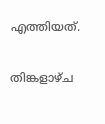എത്തിയത്.

തിങ്കളാഴ്‌ച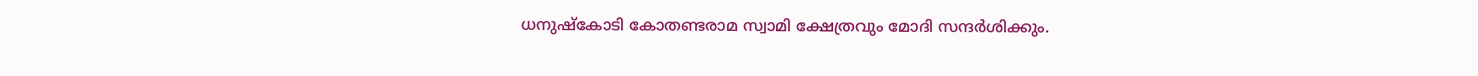ധനുഷ്കോടി കോതണ്ടരാമ സ്വാമി ക്ഷേത്രവും മോദി സന്ദർശിക്കും.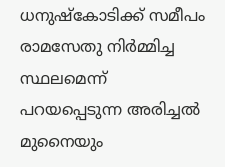ധനുഷ്‌കോടിക്ക് സമീപം രാമസേതു നിർമ്മിച്ച സ്ഥലമെന്ന് പറയപ്പെടുന്ന അരിച്ചൽ മുനൈയും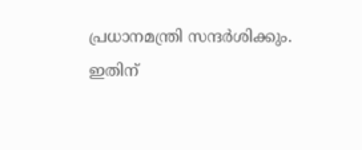പ്രധാനമന്ത്രി സന്ദർശിക്കും. ഇതിന്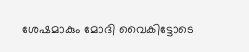ശേഷമാകും മോദി വൈകിട്ടോടെ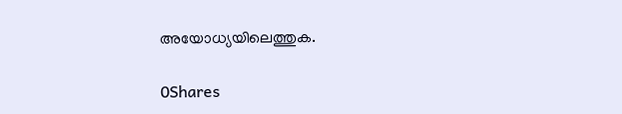അയോധ്യയിലെത്തുക.

0Shares